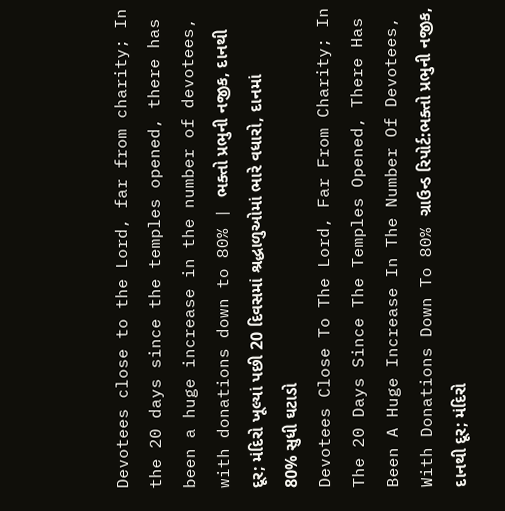Devotees close to the Lord, far from charity; In the 20 days since the temples opened, there has been a huge increase in the number of devotees, with donations down to 80% | ભક્તો પ્રભુની નજીક, દાનથી દૂર; મંદિરો ખૂલ્યાં પછી 20 દિવસમાં શ્રદ્ધાળુઓમાં ભારે વધારો, દાનમાં 80% સુધી ઘટાડો
Devotees Close To The Lord, Far From Charity; In The 20 Days Since The Temples Opened, There Has Been A Huge Increase In The Number Of Devotees, With Donations Down To 80% ગ્રાઉન્ડ રિપોર્ટ:ભક્તો પ્રભુની નજીક, દાનથી દૂર; મંદિરો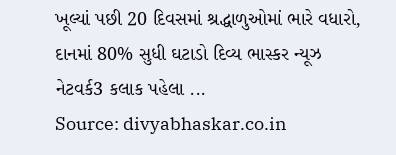ખૂલ્યાં પછી 20 દિવસમાં શ્રદ્ધાળુઓમાં ભારે વધારો, દાનમાં 80% સુધી ઘટાડો દિવ્ય ભાસ્કર ન્યૂઝ નેટવર્ક3 કલાક પહેલા ...
Source: divyabhaskar.co.in